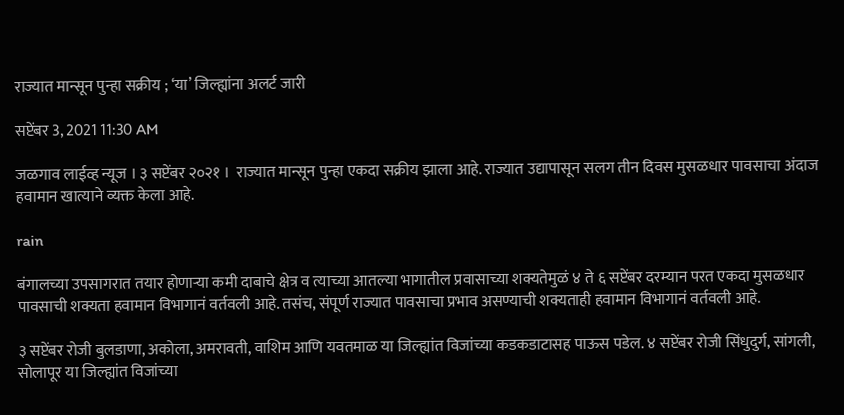राज्यात मान्सून पुन्हा सक्रीय ; ‘या’ जिल्ह्यांना अलर्ट जारी

सप्टेंबर 3, 2021 11:30 AM

जळगाव लाईव्ह न्यूज । ३ सप्टेंबर २०२१ ।  राज्यात मान्सून पुन्हा एकदा सक्रीय झाला आहे. राज्यात उद्यापासून सलग तीन दिवस मुसळधार पावसाचा अंदाज हवामान खात्याने व्यक्त केला आहे.

rain

बंगालच्या उपसागरात तयार होणाऱ्या कमी दाबाचे क्षेत्र व त्याच्या आतल्या भागातील प्रवासाच्या शक्यतेमुळं ४ ते ६ सप्टेंबर दरम्यान परत एकदा मुसळधार पावसाची शक्यता हवामान विभागानं वर्तवली आहे. तसंच, संपूर्ण राज्यात पावसाचा प्रभाव असण्याची शक्यताही हवामान विभागानं वर्तवली आहे.

३ सप्टेंबर रोजी बुलडाणा, अकोला, अमरावती, वाशिम आणि यवतमाळ या जिल्ह्यांत विजांच्या कडकडाटासह पाऊस पडेल. ४ सप्टेंबर रोजी सिंधुदुर्ग, सांगली, सोलापूर या जिल्ह्यांत विजांच्या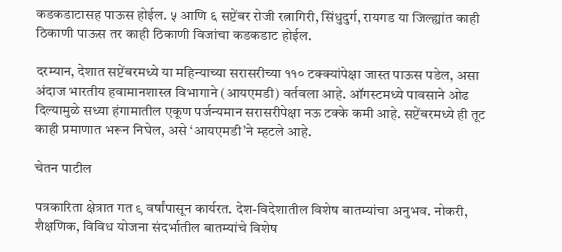कडकडाटासह पाऊस होईल. ५ आणि ६ सप्टेंबर रोजी रत्नागिरी, सिंधुदुर्ग, रायगड या जिल्ह्यांत काही ठिकाणी पाऊस तर काही ठिकाणी विजांचा कडकडाट होईल.

दरम्यान, देशात सप्टेंबरमध्ये या महिन्याच्या सरासरीच्या ११० टक्क्यांपेक्षा जास्त पाऊस पडेल, असा अंदाज भारतीय हवामानशास्त्र विभागाने (आयएमडी) वर्तवला आहे. ऑगस्टमध्ये पावसाने ओढ दिल्यामुळे सध्या हंगामातील एकूण पर्जन्यमान सरासरीपेक्षा नऊ टक्के कमी आहे. सप्टेंबरमध्ये ही तूट काही प्रमाणात भरून निघेल, असे ‘आयएमडी’ने म्हटले आहे.

चेतन पाटील

पत्रकारिता क्षेत्रात गत ९ वर्षांपासून कार्यरत. देश-विदेशातील विशेष बातम्यांचा अनुभव. नोकरी, शैक्षणिक, विविध योजना संदर्भातील बातम्यांचे विशेष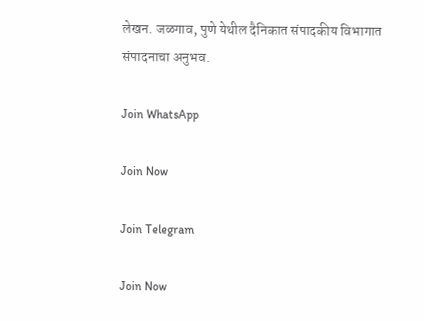लेखन. जळगाव, पुणे येथील दैनिकात संपादकीय विभागात संपादनाचा अनुभव.

Join WhatsApp

Join Now

Join Telegram

Join Now